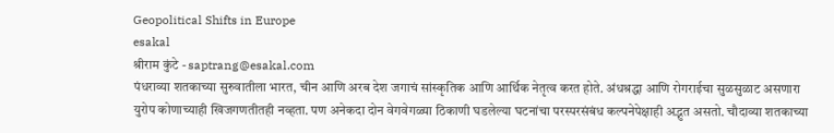Geopolitical Shifts in Europe
esakal
श्रीराम कुंटे - saptrang@esakal.com
पंधराव्या शतकाच्या सुरुवातीला भारत, चीन आणि अरब देश जगाचं सांस्कृतिक आणि आर्थिक नेतृत्व करत होते. अंधश्रद्धा आणि रोगराईचा सुळसुळाट असणारा युरोप कोणाच्याही खिजगणतीतही नव्हता. पण अनेकदा दोन वेगवेगळ्या ठिकाणी घडलेल्या घटनांचा परस्परसंबंध कल्पनेपेक्षाही अद्भुत असतो. चौदाव्या शतकाच्या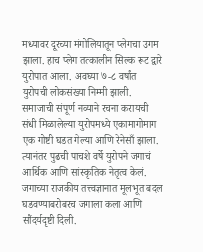मध्यावर दूरच्या मंगोलियातून प्लेगचा उगम झाला. हाच प्लेग तत्कालीन सिल्क रूट द्वारे युरोपात आला. अवघ्या ७-८ वर्षांत युरोपची लोकसंख्या निम्मी झाली. समाजाची संपूर्ण नव्याने रचना करायची संधी मिळालेल्या युरोपमध्ये एकामागोमाग एक गोष्टी घडत गेल्या आणि रेनेसाँ झाला. त्यानंतर पुढची पाचशे वर्षे युरोपने जगाचं आर्थिक आणि सांस्कृतिक नेतृत्व केलं. जगाच्या राजकीय तत्त्वज्ञानात मूलभूत बदल घडवण्याबरोबरच जगाला कला आणि सौंदर्यदृष्टी दिली.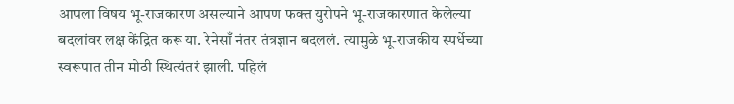आपला विषय भू-राजकारण असल्याने आपण फक्त युरोपने भू-राजकारणात केलेल्या बदलांवर लक्ष केंद्रित करू या. रेनेसाँ नंतर तंत्रज्ञान बदललं. त्यामुळे भू-राजकीय स्पर्धेच्या स्वरूपात तीन मोठी स्थित्यंतरं झाली. पहिलं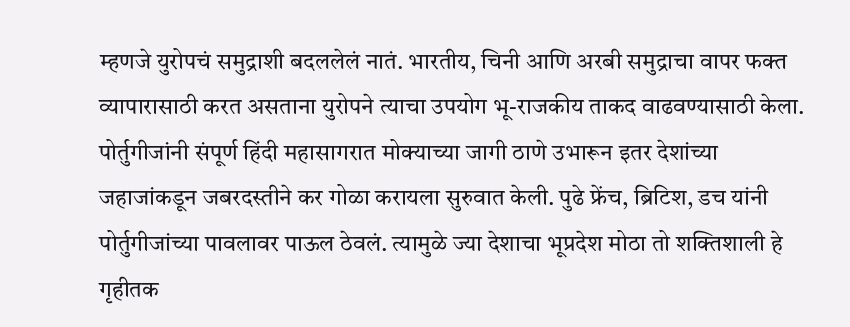म्हणजे युरोपचं समुद्राशी बदललेलं नातं. भारतीय, चिनी आणि अरबी समुद्राचा वापर फक्त व्यापारासाठी करत असताना युरोपने त्याचा उपयोग भू-राजकीय ताकद वाढवण्यासाठी केला. पोर्तुगीजांनी संपूर्ण हिंदी महासागरात मोक्याच्या जागी ठाणे उभारून इतर देशांच्या जहाजांकडून जबरदस्तीने कर गोळा करायला सुरुवात केली. पुढे फ्रेंच, ब्रिटिश, डच यांनी पोर्तुगीजांच्या पावलावर पाऊल ठेवलं. त्यामुळे ज्या देशाचा भूप्रदेश मोठा तो शक्तिशाली हे गृहीतक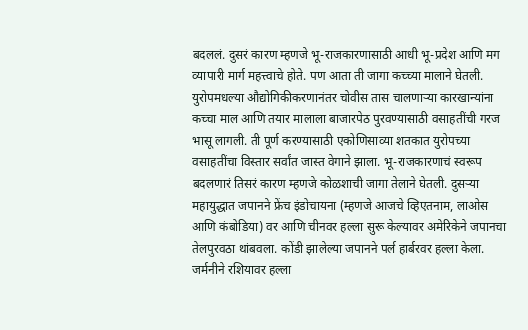बदललं. दुसरं कारण म्हणजे भू-राजकारणासाठी आधी भू-प्रदेश आणि मग व्यापारी मार्ग महत्त्वाचे होते. पण आता ती जागा कच्च्या मालाने घेतली. युरोपमधल्या औद्योगिकीकरणानंतर चोवीस तास चालणाऱ्या कारखान्यांना कच्चा माल आणि तयार मालाला बाजारपेठ पुरवण्यासाठी वसाहतींची गरज भासू लागली. ती पूर्ण करण्यासाठी एकोणिसाव्या शतकात युरोपच्या वसाहतींचा विस्तार सर्वांत जास्त वेगाने झाला. भू-राजकारणाचं स्वरूप बदलणारं तिसरं कारण म्हणजे कोळशाची जागा तेलाने घेतली. दुसऱ्या महायुद्धात जपानने फ्रेंच इंडोचायना (म्हणजे आजचे व्हिएतनाम, लाओस आणि कंबोडिया) वर आणि चीनवर हल्ला सुरू केल्यावर अमेरिकेने जपानचा तेलपुरवठा थांबवला. कोंडी झालेल्या जपानने पर्ल हार्बरवर हल्ला केला. जर्मनीने रशियावर हल्ला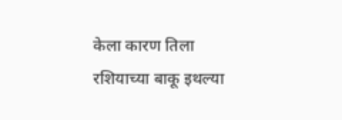केला कारण तिला रशियाच्या बाकू इथल्या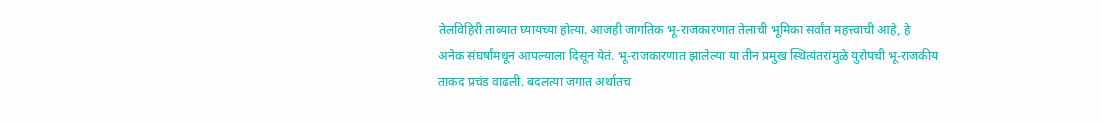तेलविहिरी ताब्यात घ्यायच्या होत्या. आजही जागतिक भू-राजकारणात तेलाची भूमिका सर्वांत महत्त्वाची आहे, हे अनेक संघर्षांमधून आपल्याला दिसून येतं. भू-राजकारणात झालेल्या या तीन प्रमुख स्थित्यंतरांमुळे युरोपची भू-राजकीय ताकद प्रचंड वाढली. बदलत्या जगात अर्थातच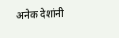अनेक देशांनी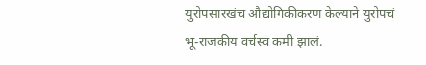युरोपसारखंच औद्योगिकीकरण केल्याने युरोपचं भू-राजकीय वर्चस्व कमी झालं.